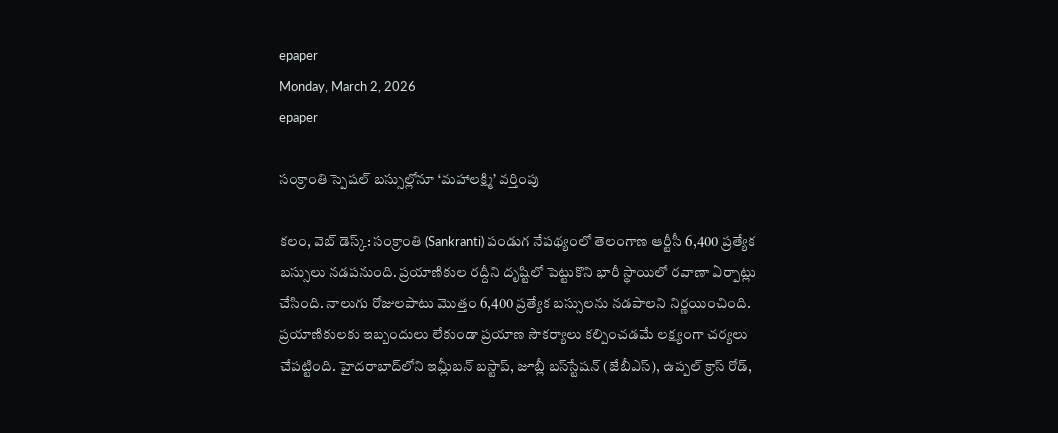epaper
Monday, March 2, 2026
epaper

సంక్రాంతి స్పెషల్ బస్సుల్లోనూ ‘మహాలక్ష్మి’ వర్తింపు

కలం, వెబ్ డెస్క్: సంక్రాంతి (Sankranti) పండుగ నేపథ్యంలో తెలంగాణ ఆర్టీసీ 6,400 ప్రత్యేక బస్సులు నడపనుంది. ప్రయాణికుల రద్దీని దృష్టిలో పెట్టుకొని భారీ స్థాయిలో రవాణా ఏర్పాట్లు చేసింది. నాలుగు రోజులపాటు మొత్తం 6,400 ప్రత్యేక బస్సులను నడపాలని నిర్ణయించింది. ప్రయాణికులకు ఇబ్బందులు లేకుండా ప్రయాణ సౌకర్యాలు కల్పించడమే లక్ష్యంగా చర్యలు చేపట్టింది. హైదరాబాద్‌లోని ఇమ్లీబన్ బస్టాప్, జూబ్లీ బస్‌స్టేషన్ (జేబీఎస్‌), ఉప్పల్ క్రాస్‌ రోడ్‌,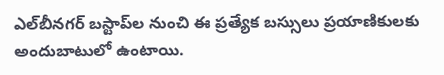ఎల్‌బీనగర్ బస్టాప్‌ల నుంచి ఈ ప్రత్యేక బస్సులు ప్రయాణికులకు అందుబాటులో ఉంటాయి.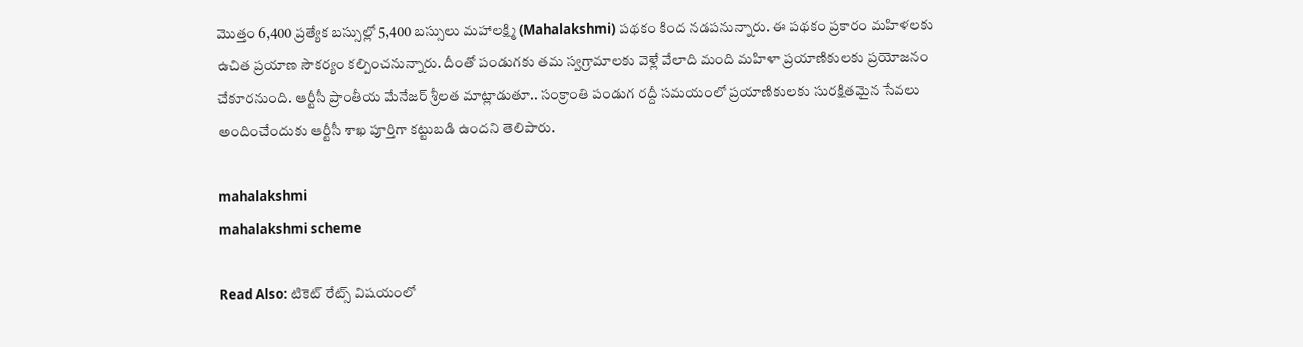మొత్తం 6,400 ప్రత్యేక బస్సుల్లో 5,400 బస్సులు మహాలక్ష్మి (Mahalakshmi) పథకం కింద నడపనున్నారు. ఈ పథకం ప్రకారం మహిళలకు ఉచిత ప్రయాణ సౌకర్యం కల్పించనున్నారు. దీంతో పండుగకు తమ స్వగ్రామాలకు వెళ్లే వేలాది మంది మహిళా ప్రయాణికులకు ప్రయోజనం చేకూరనుంది. ఆర్టీసీ ప్రాంతీయ మేనేజర్ శ్రీలత మాట్లాడుతూ.. సంక్రాంతి పండుగ రద్దీ సమయంలో ప్రయాణికులకు సురక్షితమైన సేవలు అందించేందుకు ఆర్టీసీ శాఖ పూర్తిగా కట్టుబడి ఉందని తెలిపారు.

mahalakshmi
mahalakshmi scheme

Read Also: టికెట్ రేట్స్ విషయంలో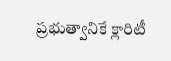ప్రభుత్వానికే క్లారిటీ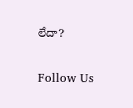లేదా?

Follow Us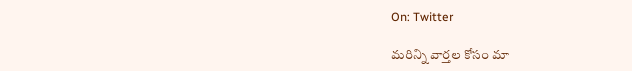On: Twitter

మ‌రిన్ని వార్త‌ల కోసం మా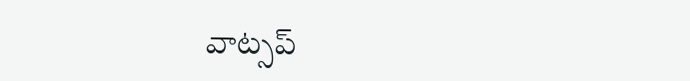వాట్స‌ప్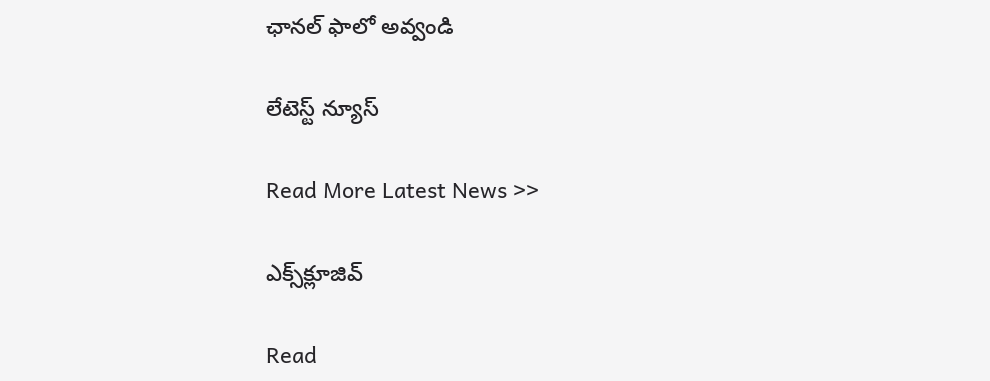ఛాన‌ల్ ఫాలో అవ్వండి

లేటెస్ట్ న్యూస్‌

Read More Latest News >>

ఎక్స్‌క్లూజివ్‌

Read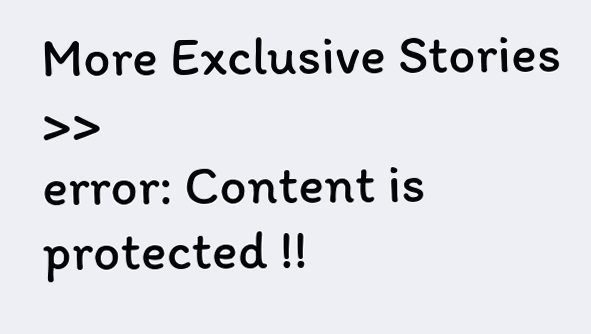More Exclusive Stories >>
error: Content is protected !!